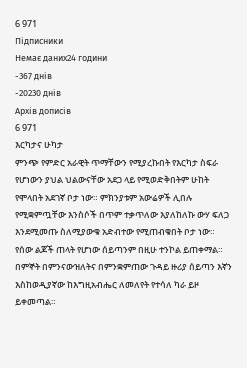6 971
Підписники
Немає даних24 години
-367 днів
-20230 днів
Архів дописів
6 971
እርካታና ሁካታ
ምንጭ የምድር አራዊት ጥማቸውን የሚያረኩበት የእርካታ ስፍራ የሆነውን ያህል ህልውናቸው አደጋ ላይ የሚወድቅበትም ሁከት የሞላበት አደገኛ ቦታ ነው። ምክንያቱም አውሬዎች ሊበሉ የሚቋምጧቸው እንስሶች በጥም ተቃጥለው እያለከለኩ ውሃ ፍለጋ እንደሚመጡ ስለሚያውቁ አድብተው የሚጠብቁበት ቦታ ነው።
የሰው ልጆች ጠላት የሆነው ሰይጣንም በዚሁ ተንኮል ይጠቀማል። በምኞት በምንናውዝለትና በምንቋምጠው ጉዳይ ዙሪያ ሰይጣን እኛን እስከወዲያኛው ከእግዚአብሔር ለመለየት የተሳለ ካራ ይዞ ይቀመጣል።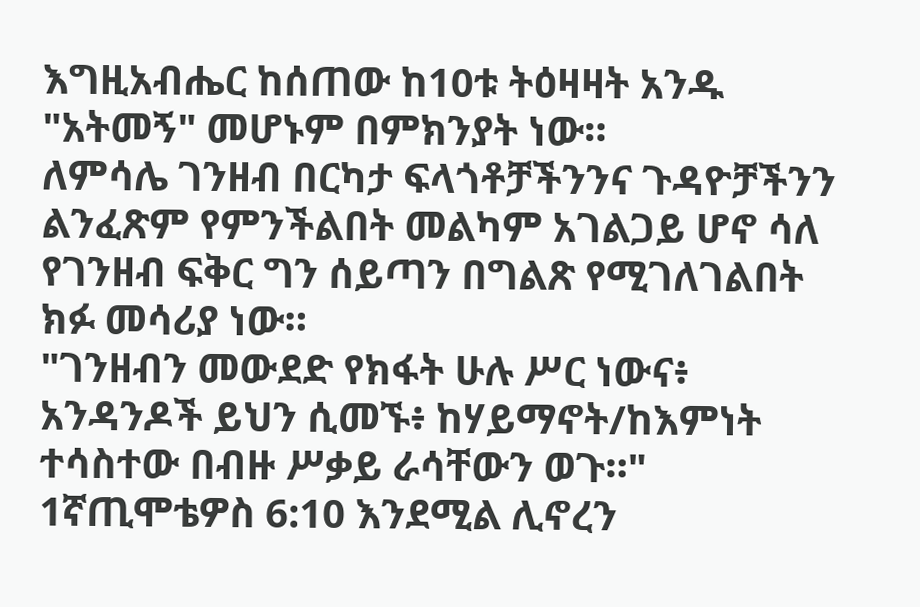እግዚአብሔር ከሰጠው ከ10ቱ ትዕዛዛት አንዱ "አትመኝ" መሆኑም በምክንያት ነው።
ለምሳሌ ገንዘብ በርካታ ፍላጎቶቻችንንና ጉዳዮቻችንን ልንፈጽም የምንችልበት መልካም አገልጋይ ሆኖ ሳለ የገንዘብ ፍቅር ግን ሰይጣን በግልጽ የሚገለገልበት ክፉ መሳሪያ ነው።
"ገንዘብን መውደድ የክፋት ሁሉ ሥር ነውና፥ አንዳንዶች ይህን ሲመኙ፥ ከሃይማኖት/ከእምነት ተሳስተው በብዙ ሥቃይ ራሳቸውን ወጉ።" 1ኛጢሞቴዎስ 6:10 እንደሚል ሊኖረን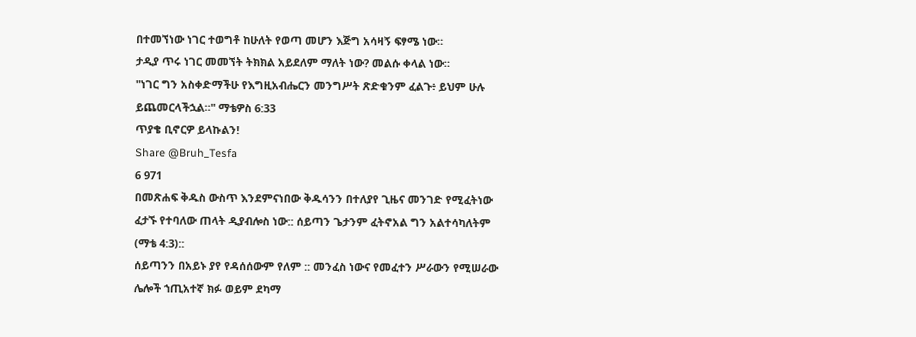በተመኘነው ነገር ተወግቶ ከሁለት የወጣ መሆን እጅግ አሳዛኝ ፍፃሜ ነው።
ታዲያ ጥሩ ነገር መመኘት ትክክል አይደለም ማለት ነው? መልሱ ቀላል ነው።
"ነገር ግን አስቀድማችሁ የእግዚአብሔርን መንግሥት ጽድቁንም ፈልጉ፥ ይህም ሁሉ ይጨመርላችኋል።" ማቴዎስ 6:33
ጥያቄ ቢኖርዎ ይላኩልን!
Share @Bruh_Tesfa
6 971
በመጽሐፍ ቅዱስ ውስጥ እንደምናነበው ቅዱሳንን በተለያየ ጊዜና መንገድ የሚፈትነው ፈታኙ የተባለው ጠላት ዲያብሎስ ነው:: ሰይጣን ጌታንም ፈትኖአል ግን አልተሳካለትም (ማቴ 4:3)::
ሰይጣንን በአይኑ ያየ የዳሰሰውም የለም :: መንፈስ ነውና የመፈተን ሥራውን የሚሠራው ሌሎች ኀጢአተኛ ክፉ ወይም ደካማ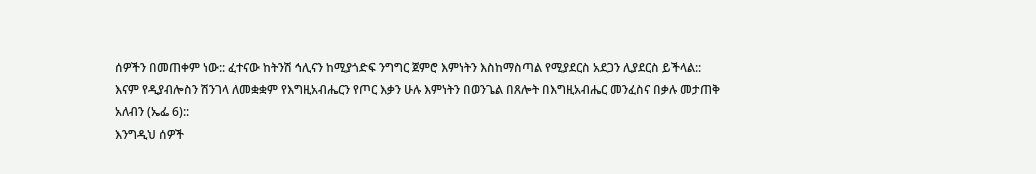ሰዎችን በመጠቀም ነው:: ፈተናው ከትንሽ ኅሊናን ከሚያጎድፍ ንግግር ጀምሮ እምነትን እስከማስጣል የሚያደርስ አደጋን ሊያደርስ ይችላል::
እናም የዲያብሎስን ሽንገላ ለመቋቋም የእግዚአብሔርን የጦር እቃን ሁሉ እምነትን በወንጌል በጸሎት በእግዚአብሔር መንፈስና በቃሉ መታጠቅ አለብን (ኤፌ 6)::
እንግዲህ ሰዎች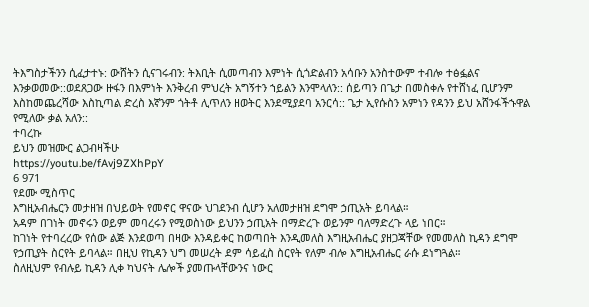ትእግስታችንን ሲፈታተኑ: ውሸትን ሲናገሩብን: ትእቢት ሲመጣብን እምነት ሲጎድልብን አሳቡን አንስተውም ተብሎ ተፅፏልና እንቃወመው::ወደጸጋው ዙፋን በእምነት እንቅረብ ምህረት አግኝተን ኀይልን እንሞላለን:: ሰይጣን በጌታ በመስቀሉ የተሸነፈ ቢሆንም እስከመጨረሻው እስኪጣል ድረስ እኛንም ጎትቶ ሊጥለን ዘወትር እንደሚያደባ አንርሳ:: ጌታ ኢየሱስን አምነን የዳንን ይህ አሸንፋችኁዋል የሚለው ቃል አለን::
ተባረኩ
ይህን መዝሙር ልጋብዛችሁ
https://youtu.be/fAvj9ZXhPpY
6 971
የደሙ ሚስጥር
እግዚአብሔርን መታዘዝ በህይወት የመኖር ዋናው ህገደንብ ሲሆን አለመታዘዝ ደግሞ ኃጢአት ይባላል።
አዳም በገነት መኖሩን ወይም መባረሩን የሚወስነው ይህንን ኃጢአት በማድረጉ ወይንም ባለማድረጉ ላይ ነበር።
ከገነት የተባረረው የሰው ልጅ እንደወጣ በዛው እንዳይቀር ከወጣበት እንዲመለስ እግዚአብሔር ያዘጋጃቸው የመመለስ ኪዳን ደግሞ የኃጢያት ስርየት ይባላል። በዚህ የኪዳን ህግ መሠረት ደም ሳይፈስ ስርየት የለም ብሎ እግዚአብሔር ራሱ ደነግጓል።
ስለዚህም የብሉይ ኪዳን ሊቀ ካህናት ሌሎች ያመጡላቸውንና ነውር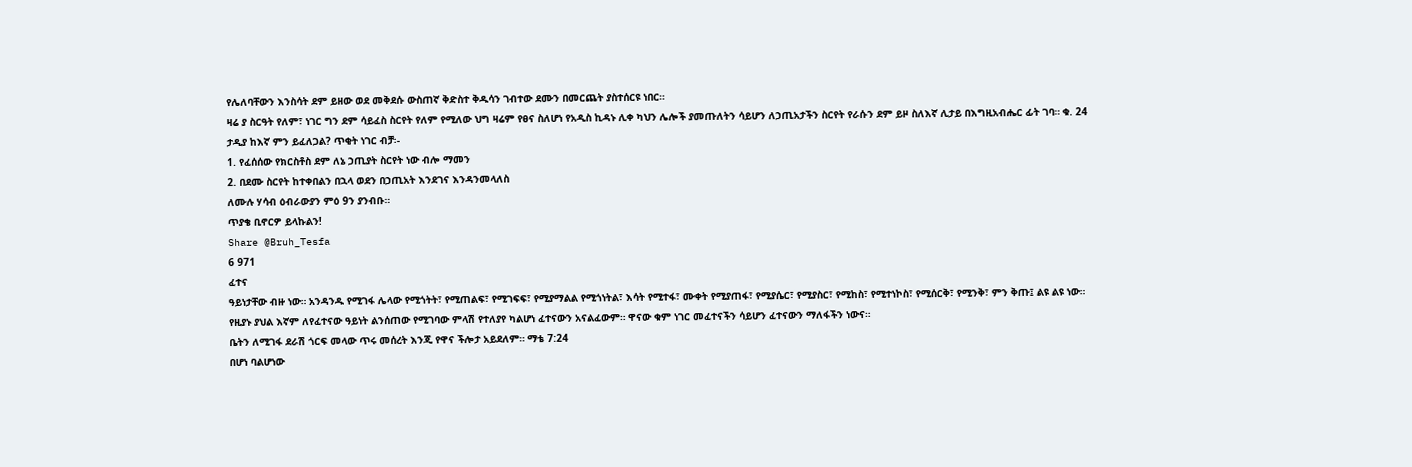የሌለባቸውን እንስሳት ደም ይዘው ወደ መቅደሱ ውስጠኛ ቅድስተ ቅዱሳን ገብተው ደሙን በመርጨት ያስተሰርዩ ነበር።
ዛሬ ያ ስርዓት የለም፣ ነገር ግን ደም ሳይፈስ ስርየት የለም የሚለው ህግ ዛሬም የፀና ስለሆነ የአዲስ ኪዳኑ ሊቀ ካህን ሌሎች ያመጡለትን ሳይሆን ለኃጢአታችን ስርየት የራሱን ደም ይዞ ስለእኛ ሊታይ በእግዚአብሔር ፊት ገባ። ቁ. 24
ታዲያ ከእኛ ምን ይፈለጋል? ጥቂት ነገር ብቻ፡-
1. የፈሰሰው የክርስቶስ ደም ለኔ ኃጢያት ስርየት ነው ብሎ ማመን
2. በደሙ ስርየት ከተቀበልን በኋላ ወደን በኃጢአት እንደገና እንዳንመላለስ
ለሙሉ ሃሳብ ዕብራውያን ምዕ 9ን ያንብቡ።
ጥያቄ ቢኖርዎ ይላኩልን!
Share @Bruh_Tesfa
6 971
ፈተና
ዓይነታቸው ብዙ ነው። አንዳንዱ የሚገፋ ሌላው የሚጎትት፣ የሚጠልፍ፣ የሚገፍፍ፣ የሚያማልል የሚጎነትል፣ እሳት የሚተፋ፣ ሙቀት የሚያጠፋ፣ የሚያሴር፣ የሚያስር፣ የሚከስ፣ የሚተነኮስ፣ የሚሰርቅ፣ የሚንቅ፣ ምን ቅጡ፤ ልዩ ልዩ ነው።
የዚያኑ ያህል እኛም ለየፈተናው ዓይነት ልንሰጠው የሚገባው ምላሽ የተለያየ ካልሆነ ፈተናውን አናልፈውም። ዋናው ቁም ነገር መፈተናችን ሳይሆን ፈተናውን ማለፋችን ነውና።
ቤትን ለሚገፋ ደራሽ ጎርፍ መላው ጥሩ መሰረት እንጂ የዋና ችሎታ አይደለም። ማቴ 7:24
በሆነ ባልሆነው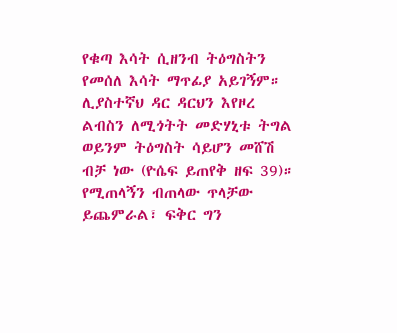የቁጣ እሳት ሲዘንብ ትዕግስትን የመሰለ እሳት ማጥፊያ አይገኝም።
ሊያስተኛህ ዳር ዳርህን እየዞረ ልብስን ለሚጎትት መድሃኒቱ ትግል ወይንም ትዕግስት ሳይሆን መሸሽ ብቻ ነው (ዮሴፍ ይጠየቅ ዘፍ 39)።
የሚጠላኝን ብጠላው ጥላቻው ይጨምራል፣ ፍቅር ግን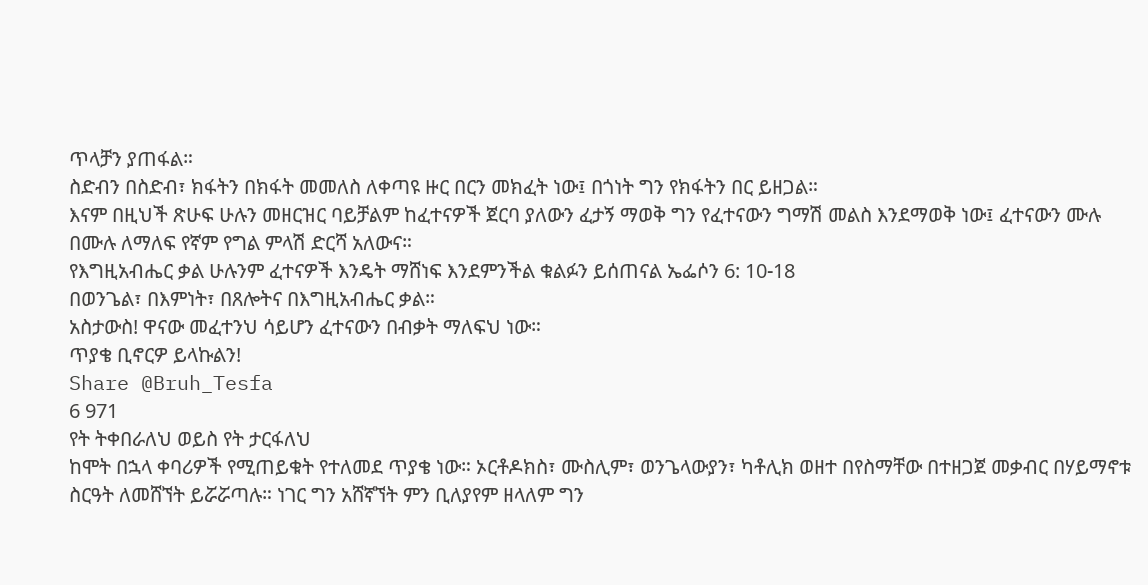ጥላቻን ያጠፋል።
ስድብን በስድብ፣ ክፋትን በክፋት መመለስ ለቀጣዩ ዙር በርን መክፈት ነው፤ በጎነት ግን የክፋትን በር ይዘጋል።
እናም በዚህች ጽሁፍ ሁሉን መዘርዝር ባይቻልም ከፈተናዎች ጀርባ ያለውን ፈታኝ ማወቅ ግን የፈተናውን ግማሽ መልስ እንደማወቅ ነው፤ ፈተናውን ሙሉ በሙሉ ለማለፍ የኛም የግል ምላሽ ድርሻ አለውና።
የእግዚአብሔር ቃል ሁሉንም ፈተናዎች እንዴት ማሸነፍ እንደምንችል ቁልፉን ይሰጠናል ኤፌሶን 6: 10-18
በወንጌል፣ በእምነት፣ በጸሎትና በእግዚአብሔር ቃል።
አስታውስ! ዋናው መፈተንህ ሳይሆን ፈተናውን በብቃት ማለፍህ ነው።
ጥያቄ ቢኖርዎ ይላኩልን!
Share @Bruh_Tesfa
6 971
የት ትቀበራለህ ወይስ የት ታርፋለህ
ከሞት በኋላ ቀባሪዎች የሚጠይቁት የተለመደ ጥያቄ ነው። ኦርቶዶክስ፣ ሙስሊም፣ ወንጌላውያን፣ ካቶሊክ ወዘተ በየስማቸው በተዘጋጀ መቃብር በሃይማኖቱ ስርዓት ለመሸኘት ይሯሯጣሉ። ነገር ግን አሸኛኘት ምን ቢለያየም ዘላለም ግን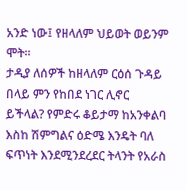አንድ ነው፤ የዘላለም ህይወት ወይንም ሞት።
ታዲያ ለሰዎች ከዘላለም ርዕሰ ጉዳይ በላይ ምን የከበደ ነገር ሊኖር ይችላል? የምድሩ ቆይታማ ከአንቀልባ እስከ ሽምግልና ዕድሜ እንዴት ባለ ፍጥነት እንደሚንደረደር ትላንት የአራስ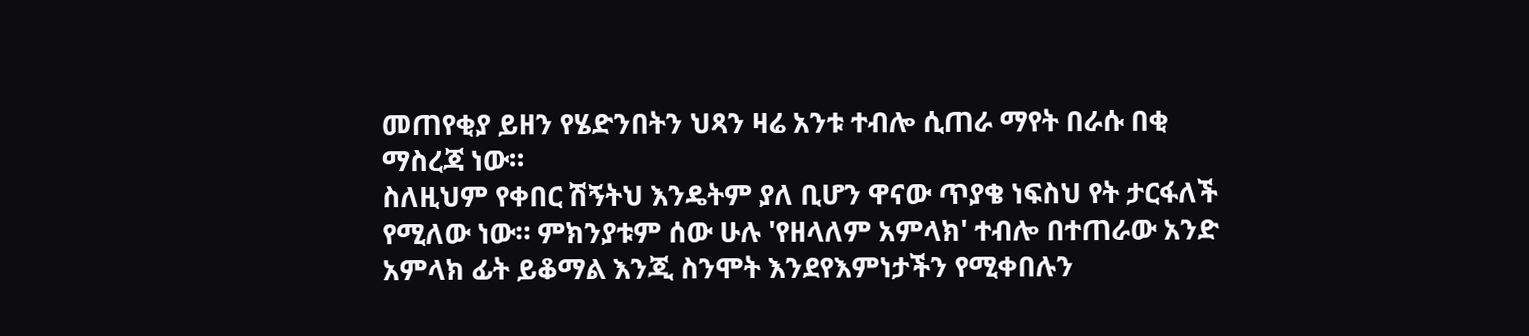መጠየቂያ ይዘን የሄድንበትን ህጻን ዛሬ አንቱ ተብሎ ሲጠራ ማየት በራሱ በቂ ማስረጃ ነው።
ስለዚህም የቀበር ሽኝትህ እንዴትም ያለ ቢሆን ዋናው ጥያቄ ነፍስህ የት ታርፋለች የሚለው ነው። ምክንያቱም ሰው ሁሉ 'የዘላለም አምላክ' ተብሎ በተጠራው አንድ አምላክ ፊት ይቆማል እንጂ ስንሞት እንደየእምነታችን የሚቀበሉን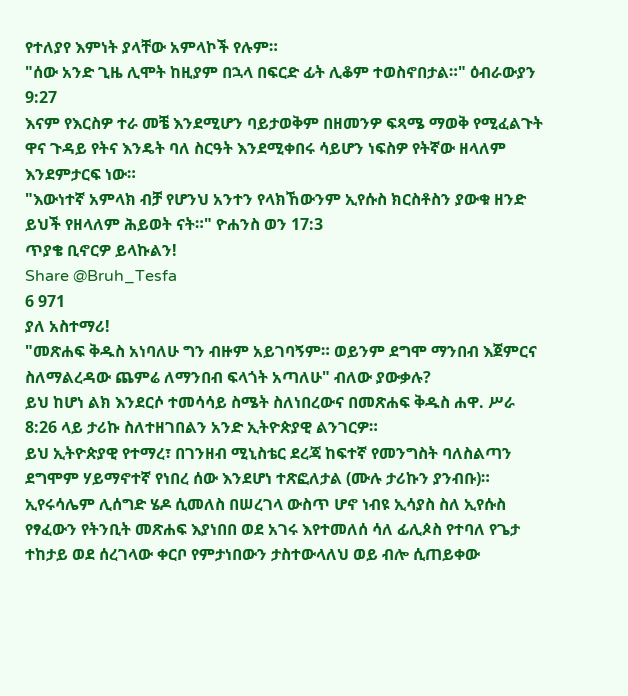የተለያየ እምነት ያላቸው አምላኮች የሉም።
"ሰው አንድ ጊዜ ሊሞት ከዚያም በኋላ በፍርድ ፊት ሊቆም ተወስኖበታል።" ዕብራውያን 9:27
እናም የእርስዎ ተራ መቼ እንደሚሆን ባይታወቅም በዘመንዎ ፍጻሜ ማወቅ የሚፈልጉት ዋና ጉዳይ የትና እንዴት ባለ ስርዓት እንደሚቀበሩ ሳይሆን ነፍስዎ የትኛው ዘላለም እንደምታርፍ ነው።
"እውነተኛ አምላክ ብቻ የሆንህ አንተን የላክኸውንም ኢየሱስ ክርስቶስን ያውቁ ዘንድ ይህች የዘላለም ሕይወት ናት።" ዮሐንስ ወን 17:3
ጥያቄ ቢኖርዎ ይላኩልን!
Share @Bruh_Tesfa
6 971
ያለ አስተማሪ!
"መጽሐፍ ቅዱስ አነባለሁ ግን ብዙም አይገባኝም። ወይንም ደግሞ ማንበብ እጀምርና ስለማልረዳው ጨምሬ ለማንበብ ፍላጎት አጣለሁ" ብለው ያውቃሉ?
ይህ ከሆነ ልክ እንደርሶ ተመሳሳይ ስሜት ስለነበረውና በመጽሐፍ ቅዱስ ሐዋ. ሥራ 8:26 ላይ ታሪኩ ስለተዘገበልን አንድ ኢትዮጵያዊ ልንገርዎ።
ይህ ኢትዮጵያዊ የተማረ፣ በገንዘብ ሚኒስቴር ደረጃ ከፍተኛ የመንግስት ባለስልጣን ደግሞም ሃይማኖተኛ የነበረ ሰው እንደሆነ ተጽፎለታል (ሙሉ ታሪኩን ያንብቡ)። ኢየሩሳሌም ሊሰግድ ሄዶ ሲመለስ በሠረገላ ውስጥ ሆኖ ነብዩ ኢሳያስ ስለ ኢየሱስ የፃፈውን የትንቢት መጽሐፍ እያነበበ ወደ አገሩ እየተመለሰ ሳለ ፊሊጶስ የተባለ የጌታ ተከታይ ወደ ሰረገላው ቀርቦ የምታነበውን ታስተውላለህ ወይ ብሎ ሲጠይቀው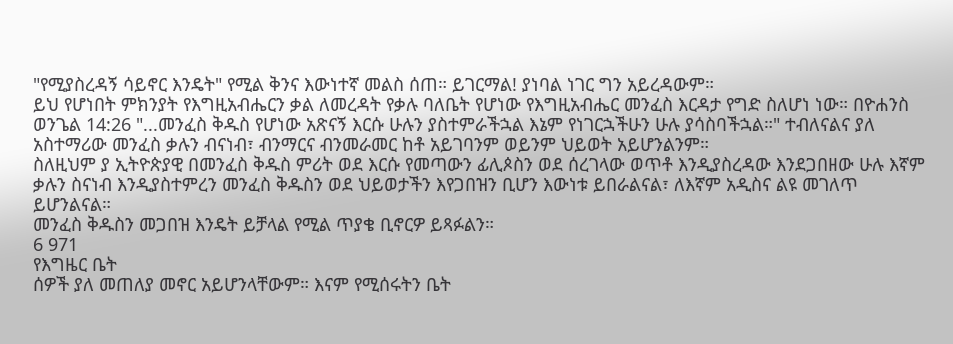"የሚያስረዳኝ ሳይኖር እንዴት" የሚል ቅንና እውነተኛ መልስ ሰጠ። ይገርማል! ያነባል ነገር ግን አይረዳውም።
ይህ የሆነበት ምክንያት የእግዚአብሔርን ቃል ለመረዳት የቃሉ ባለቤት የሆነው የእግዚአብሔር መንፈስ እርዳታ የግድ ስለሆነ ነው። በዮሐንስ ወንጌል 14:26 "...መንፈስ ቅዱስ የሆነው አጽናኝ እርሱ ሁሉን ያስተምራችኋል እኔም የነገርኋችሁን ሁሉ ያሳስባችኋል።" ተብለናልና ያለ አስተማሪው መንፈስ ቃሉን ብናነብ፣ ብንማርና ብንመራመር ከቶ አይገባንም ወይንም ህይወት አይሆንልንም።
ስለዚህም ያ ኢትዮጵያዊ በመንፈስ ቅዱስ ምሪት ወደ እርሱ የመጣውን ፊሊጶስን ወደ ሰረገላው ወጥቶ እንዲያስረዳው እንደጋበዘው ሁሉ እኛም ቃሉን ስናነብ እንዲያስተምረን መንፈስ ቅዱስን ወደ ህይወታችን እየጋበዝን ቢሆን እውነቱ ይበራልናል፣ ለእኛም አዲስና ልዩ መገለጥ ይሆንልናል።
መንፈስ ቅዱስን መጋበዝ እንዴት ይቻላል የሚል ጥያቄ ቢኖርዎ ይጻፉልን።
6 971
የእግዜር ቤት
ሰዎች ያለ መጠለያ መኖር አይሆንላቸውም። እናም የሚሰሩትን ቤት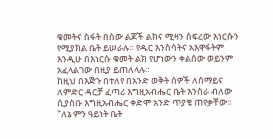ቁመትና ስፋት በሰው ልጆች ልክና ሚዛን ሰፍረው እነርሱን የሚያክል ቤት ይሠራሉ። የዱር እንስሳትና አእዋፋትም እንዲሁ በእነርሱ ቁመት ልክ የሆነውን ቀልሰው ወይንም አፈላልገው በዚያ ይጠለላሉ።
ከዚህ በእጅጉ በተለየ በአንድ ወቅት ሰዎች ለሰማይና ለምድር ዳርቻ ፈጣሪ እግዚአብሔር ቤት እንስራ ብለው ሲያስቡ እግዚአብሔር ቀድሞ አንድ ጥያቄ ጠየቃቸው።
"ለኔ ምን ዓይነት ቤት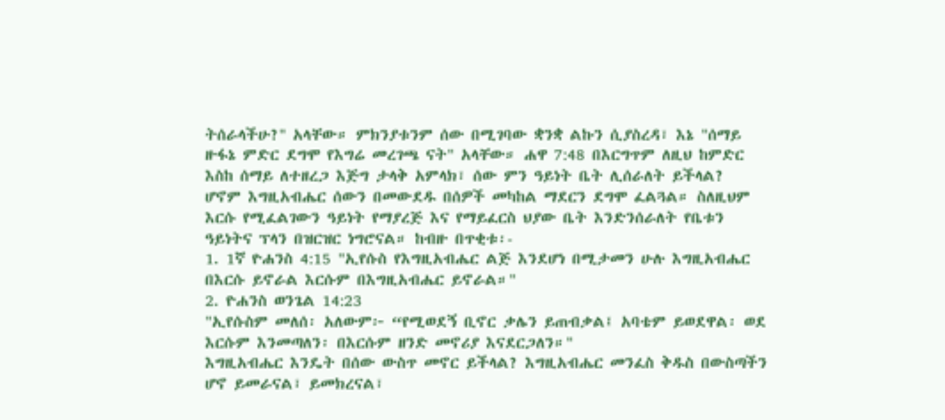ትሰራላችሁ?" አላቸው። ምክንያቱንም ሰው በሚገባው ቋንቋ ልኩን ሲያስረዳ፣ እኔ "ሰማይ ዙፋኔ ምድር ደግሞ የእግሬ መረገጫ ናት" አላቸው። ሐዋ 7:48 በእርግጥም ለዚህ ከምድር እስከ ሰማይ ለተዘረጋ እጅግ ታላቅ አምላክ፣ ሰው ምን ዓይነት ቤት ሊሰራለት ይችላል?
ሆኖም እግዚአብሔር ሰውን በመውደዱ በሰዎች መካከል ማደርን ደግሞ ፈልጓል። ስለዚህም እርሱ የሚፈልገውን ዓይነት የማያረጅ እና የማይፈርስ ህያው ቤት እንድንሰራለት የቤቱን ዓይነትና ፕላን በዝርዝር ነግሮናል። ከብዙ በጥቂቱ፡-
1. 1ኛ ዮሐንስ 4:15 "ኢየሱስ የእግዚአብሔር ልጅ እንደሆነ በሚታመን ሁሉ እግዚአብሔር በእርሱ ይኖራል እርሱም በእግዚአብሔር ይኖራል።"
2. ዮሐንስ ወንጌል 14:23
"ኢየሱስም መለሰ፡ አለውም፦ “የሚወደኝ ቢኖር ቃሌን ይጠብቃል፤ አባቴም ይወደዋል፡ ወደ እርሱም እንመጣለን፡ በእርሱም ዘንድ መኖሪያ እናደርጋለን።"
እግዚአብሔር እንዴት በሰው ውስጥ መኖር ይችላል? እግዚአብሔር መንፈስ ቅዱስ በውስጣችን ሆኖ ይመራናል፣ ይመክረናል፣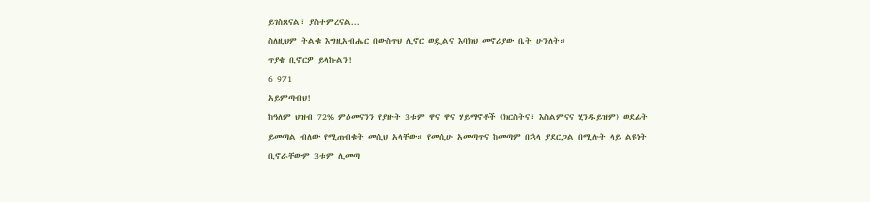ይገስጸናል፣ ያስተምረናል...
ስለዚህም ትልቁ እግዚአብሔር በውስጥህ ሊኖር ወዷልና እባክህ መኖሪያው ቤት ሁንለት።
ጥያቄ ቢኖርዎ ይላኩልን!
6 971
አይምጣብህ!
ከዓለም ህዝብ 72% ምዕመናንን የያዙት 3ቱም ዋና ዋና ሃይማኖቶች (ክርስትና፣ እስልምናና ሂንዱይዝም) ወደፊት ይመጣል ብለው የሚጠብቁት መሲህ አላቸው። የመሲሁ አመጣጥና ከመጣም በኋላ ያደርጋል በሚሉት ላይ ልዩነት ቢኖራቸውም 3ቱም ሊመጣ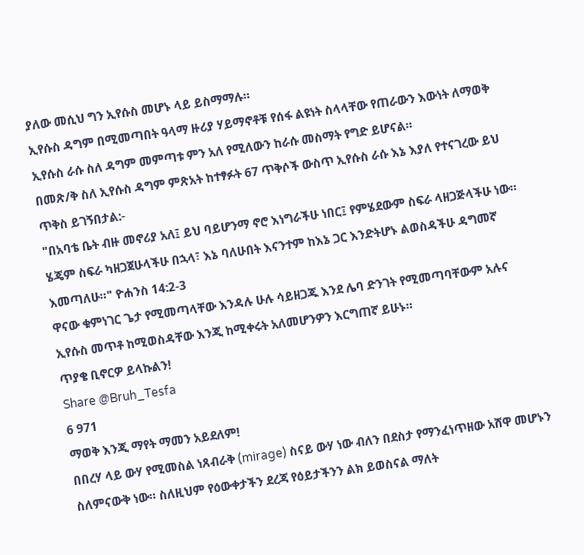ያለው መሲህ ግን ኢየሱስ መሆኑ ላይ ይስማማሉ።
ኢየሱስ ዳግም በሚመጣበት ዓላማ ዙሪያ ሃይማኖቶቹ የሰፋ ልዩነት ስላላቸው የጠራውን እውነት ለማወቅ ኢየሱስ ራሱ ስለ ዳግም መምጣቱ ምን አለ የሚለውን ከራሱ መስማት የግድ ይሆናል።
በመጽ/ቅ ስለ ኢየሱስ ዳግም ምጽአት ከተፃፉት 67 ጥቅሶች ውስጥ ኢየሱስ ራሱ እኔ እያለ የተናገረው ይህ ጥቅስ ይገኝበታል:-
"በአባቴ ቤት ብዙ መኖሪያ አለ፤ ይህ ባይሆንማ ኖሮ እነግራችሁ ነበር፤ የምሄደውም ስፍራ ላዘጋጅላችሁ ነው። ሄጄም ስፍራ ካዘጋጀሁላችሁ በኋላ፣ እኔ ባለሁበት እናንተም ከእኔ ጋር እንድትሆኑ ልወስዳችሁ ዳግመኛ እመጣለሁ።" ዮሐንስ 14:2-3
ዋናው ቁምነገር ጌታ የሚመጣላቸው እንዳሉ ሁሉ ሳይዘጋጁ እንደ ሌባ ድንገት የሚመጣባቸውም አሉና ኢየሱስ መጥቶ ከሚወስዳቸው እንጂ ከሚቀሩት አለመሆንዎን እርግጠኛ ይሁኑ።
ጥያቄ ቢኖርዎ ይላኩልን!
Share @Bruh_Tesfa
6 971
ማወቅ እንጂ ማየት ማመን አይደለም!
በበረሃ ላይ ውሃ የሚመስል ነጸብራቅ (mirage) ስናይ ውሃ ነው ብለን በደስታ የማንፈነጥዘው አሸዋ መሆኑን ስለምናውቅ ነው። ስለዚህም የዕውቀታችን ደረጃ የዕይታችንን ልክ ይወስናል ማለት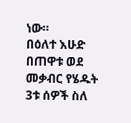ነው።
በዕለተ እሁድ በጠዋቱ ወደ መቃብር የሄዱት 3ቱ ሰዎች ስለ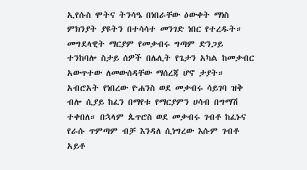ኢየሱስ ሞትና ትንሳዔ በነበራቸው ዕውቀት ማነስ ምክንያት ያዩትን በተሳሳተ መንገድ ነበር የተረዱት።
መግደላዊት ማርያም የመቃብሩ ግጣም ድንጋይ ተንከባሎ ስታይ ሰዎች በሌሊት የጌታን አካል ከመቃብር አውጥተው ለመውሰዳቸው ማሰረጃ ሆኖ ታያት። አብሮአት የነበረው ዮሐንስ ወደ መቃብሩ ሳይገባ ዝቅ ብሎ ሲያይ ከፈን በማየቱ የማርያምን ሀሳብ በግማሽ ተቀበለ። በኋላም ጴጥሮስ ወደ መቃብሩ ገብቶ ከፈኑና የራሱ ጥምጣም ብቻ እንዳለ ሲነግረው እሱም ገብቶ አይቶ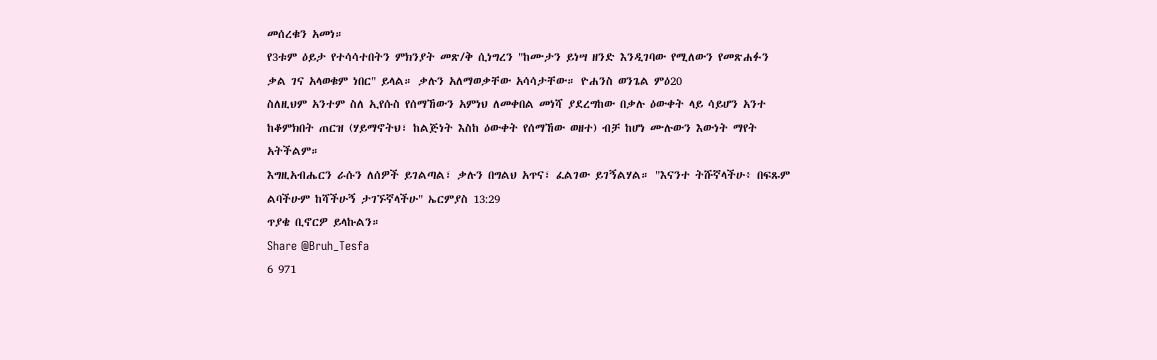መሰረቁን አመነ።
የ3ቱም ዕይታ የተሳሳተበትን ምክንያት መጽ/ቅ ሲነግረን "ከሙታን ይነሣ ዘንድ እንዲገባው የሚለውን የመጽሐፉን ቃል ገና አላወቁም ነበር" ይላል። ቃሉን አለማወቃቸው አሳሳታቸው። ዮሐንስ ወንጌል ምዕ20
ስለዚህም አንተም ስለ ኢየሱስ የሰማኸውን አምነህ ለመቀበል መነሻ ያደረግከው በቃሉ ዕውቀት ላይ ሳይሆን አንተ ከቆምክበት ጠርዝ (ሃይማኖትህ፣ ከልጅነት እስከ ዕውቀት የሰማኸው ወዘተ) ብቻ ከሆነ ሙሉውን እውነት ማየት አትችልም።
እግዚአብሔርን ራሱን ለሰዎች ይገልጣል፣ ቃሉን በግልህ አጥና፣ ፈልገው ይገኝልሃል። "እናንተ ትሹኛላችሁ፥ በፍጹም ልባችሁም ከሻችሁኝ ታገኙኛላችሁ" ኤርምያስ 13:29
ጥያቄ ቢኖርዎ ይላኩልን።
Share @Bruh_Tesfa
6 971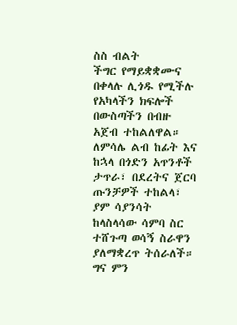ስስ ብልት
ችግር የማይቋቋሙና በቀላሉ ሊጎዱ የሚችሉ የአካላችን ክፍሎች በውስጣችን በብዙ አጀብ ተከልለዋል። ለምሳሌ ልብ ከፊት እና ከኋላ በጎድን አጥንቶች ታጥራ፣ በደረትና ጀርባ ጡንቻዎች ተከልላ፣ ያም ሳያንሳት ከላስላሳው ሳምባ ስር ተሸጉጣ ወሳኝ ስራዋን ያለማቋረጥ ትሰራለች።
ግና ምን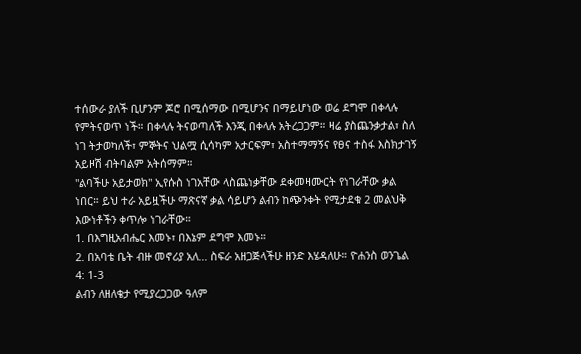ተሰውራ ያለች ቢሆንም ጆሮ በሚሰማው በሚሆንና በማይሆነው ወሬ ደግሞ በቀላሉ የምትናወጥ ነች። በቀላሉ ትናወጣለች እንጂ በቀላሉ አትረጋጋም። ዛሬ ያስጨንቃታል፣ ስለ ነገ ትታወካለች፣ ምኞትና ህልሟ ሲሳካም አታርፍም፣ አስተማማኝና የፀና ተስፋ እስክታገኝ አይዞሽ ብትባልም አትሰማም።
"ልባችሁ አይታወክ" ኢየሱስ ነገአቸው ላስጨነቃቸው ደቀመዛሙርት የነገራቸው ቃል ነበር። ይህ ተራ አይዟችሁ ማጽናኛ ቃል ሳይሆን ልብን ከጭንቀት የሚታደቁ 2 መልህቅ እውነቶችን ቀጥሎ ነገራቸው።
1. በእግዚአብሔር እመኑ፣ በእኔም ደግሞ እመኑ።
2. በአባቴ ቤት ብዙ መኖሪያ አለ... ስፍራ አዘጋጅላችሁ ዘንድ እሄዳለሁ። ዮሐንስ ወንጌል 4: 1-3
ልብን ለዘለቄታ የሚያረጋጋው ዓለም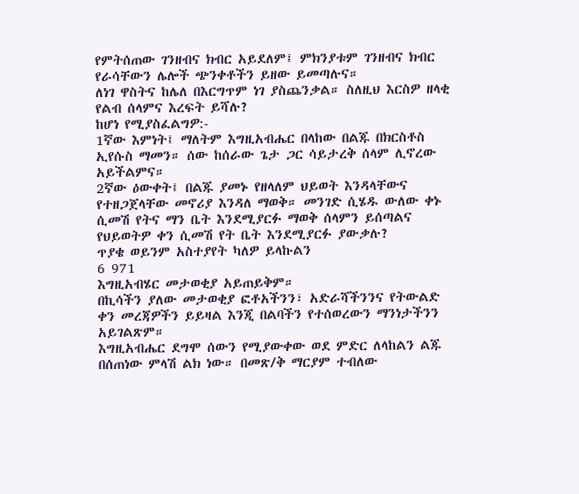የምትሰጠው ገንዘብና ክብር አይደለም፤ ምክንያቱም ገንዘብና ክብር የራሳቸውን ሌሎች ጭንቀቶችን ይዘው ይመጣሉና።
ለነገ ዋስትና ከሌለ በእርግጥም ነገ ያስጨንቃል። ስለዚህ እርስዎ ዘላቂ የልብ ሰላምና እረፍት ይሻሉ?
ከሆነ የሚያስፈልግዎ:-
1ኛው እምነት፤ ማለትም እግዚአብሔር በላከው በልጁ በክርስቶስ ኢየሱስ ማመን። ሰው ከሰራው ጌታ ጋር ሳይታረቅ ሰላም ሊኖረው አይችልምና።
2ኛው ዕውቀት፤ በልጁ ያመኑ የዘላለም ህይወት እንዳላቸውና የተዘጋጀላቸው መኖሪያ እንዳለ ማወቅ። መንገድ ሲሄዱ ውለው ቀኑ ሲመሽ የትና ማን ቤት እንደሚያርፉ ማወቅ ሰላምን ይሰጣልና የህይወትዎ ቀን ሲመሽ የት ቤት እንደሚያርፉ ያውቃሉ?
ጥያቄ ወይንም አስተያየት ካለዎ ይላኩልን
6 971
እግዚአብሄር መታወቂያ አይጠይቅም።
በኪሳችን ያለው መታወቂያ ፎቶአችንን፣ አድራሻችንንና የትውልድ ቀን መረጃዎችን ይይዛል እንጂ በልባችን የተሰወረውን ማንነታችንን አይገልጽም።
እግዚአብሔር ደግሞ ሰውን የሚያውቀው ወደ ምድር ለላከልን ልጁ በሰጠነው ምላሽ ልክ ነው። በመጽ/ቅ ማርያም ተብለው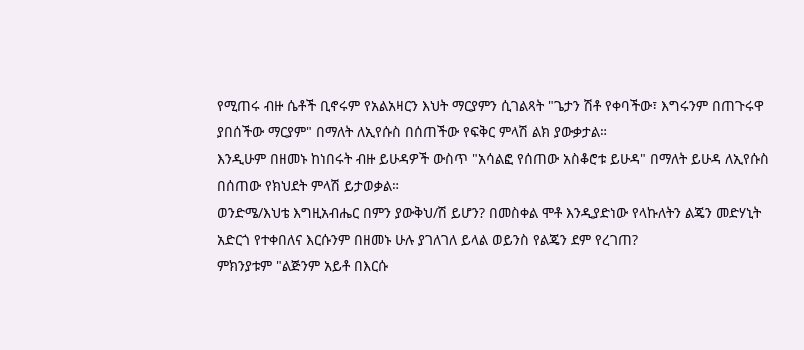የሚጠሩ ብዙ ሴቶች ቢኖሩም የአልአዛርን እህት ማርያምን ሲገልጻት "ጌታን ሽቶ የቀባችው፣ እግሩንም በጠጉሩዋ ያበሰችው ማርያም" በማለት ለኢየሱስ በሰጠችው የፍቅር ምላሽ ልክ ያውቃታል።
እንዲሁም በዘመኑ ከነበሩት ብዙ ይሁዳዎች ውስጥ "አሳልፎ የሰጠው አስቆሮቱ ይሁዳ" በማለት ይሁዳ ለኢየሱስ በሰጠው የክህደት ምላሽ ይታወቃል።
ወንድሜ/እህቴ እግዚአብሔር በምን ያውቅህ/ሽ ይሆን? በመስቀል ሞቶ እንዲያድነው የላኩለትን ልጄን መድሃኒት አድርጎ የተቀበለና እርሱንም በዘመኑ ሁሉ ያገለገለ ይላል ወይንስ የልጄን ደም የረገጠ?
ምክንያቱም "ልጅንም አይቶ በእርሱ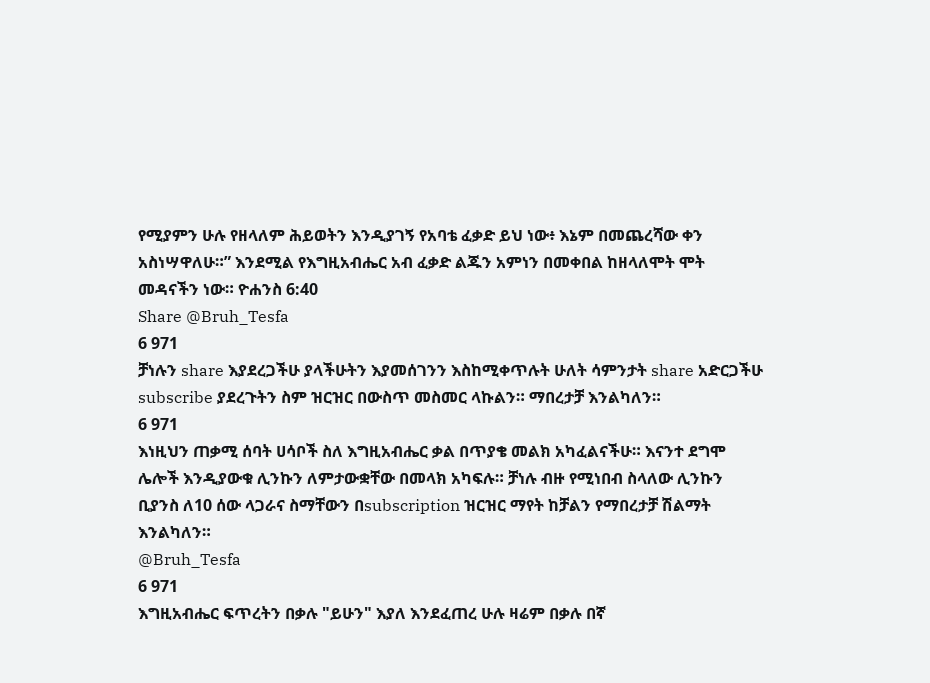የሚያምን ሁሉ የዘላለም ሕይወትን እንዲያገኝ የአባቴ ፈቃድ ይህ ነው፥ እኔም በመጨረሻው ቀን አስነሣዋለሁ።” እንደሚል የእግዚአብሔር አብ ፈቃድ ልጁን አምነን በመቀበል ከዘላለሞት ሞት መዳናችን ነው። ዮሐንስ 6:40
Share @Bruh_Tesfa
6 971
ቻነሉን share እያደረጋችሁ ያላችሁትን እያመሰገንን እስከሚቀጥሉት ሁለት ሳምንታት share አድርጋችሁ subscribe ያደረጉትን ስም ዝርዝር በውስጥ መስመር ላኩልን። ማበረታቻ እንልካለን።
6 971
እነዚህን ጠቃሚ ሰባት ሀሳቦች ስለ እግዚአብሔር ቃል በጥያቄ መልክ አካፈልናችሁ። እናንተ ደግሞ ሌሎች እንዲያውቁ ሊንኩን ለምታውቋቸው በመላክ አካፍሉ። ቻነሉ ብዙ የሚነበብ ስላለው ሊንኩን ቢያንስ ለ10 ሰው ላጋራና ስማቸውን በsubscription ዝርዝር ማየት ከቻልን የማበረታቻ ሽልማት እንልካለን።
@Bruh_Tesfa
6 971
እግዚአብሔር ፍጥረትን በቃሉ "ይሁን" እያለ እንደፈጠረ ሁሉ ዛሬም በቃሉ በኛ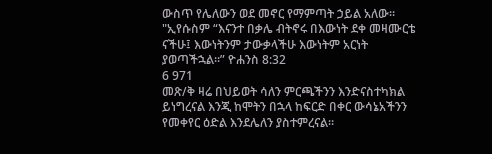ውስጥ የሌለውን ወደ መኖር የማምጣት ኃይል አለው። "ኢየሱስም “እናንተ በቃሌ ብትኖሩ በእውነት ደቀ መዛሙርቴ ናችሁ፤ እውነትንም ታውቃላችሁ እውነትም አርነት ያወጣችኋል።” ዮሐንስ 8:32
6 971
መጽ/ቅ ዛሬ በህይወት ሳለን ምርጫችንን እንድናስተካክል ይነግረናል እንጂ ከሞትን በኋላ ከፍርድ በቀር ውሳኔአችንን የመቀየር ዕድል እንደሌለን ያስተምረናል።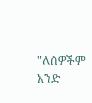"ለሰዎችም አንድ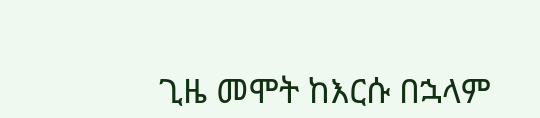ጊዜ መሞት ከእርሱ በኋላም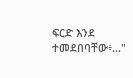ፍርድ እንደ ተመደበባቸው፥..."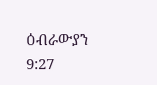ዕብራውያን 9:27